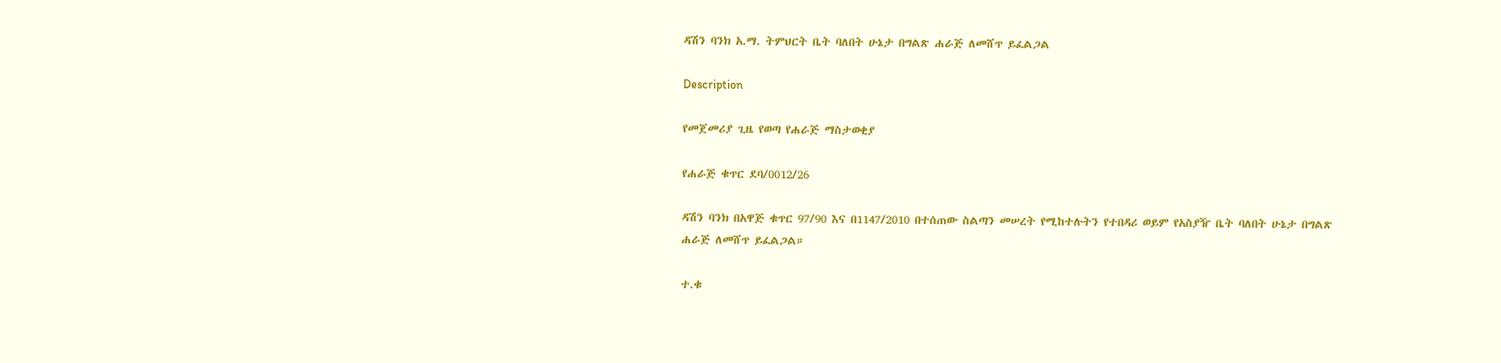ዳሽን ባንክ አ.ማ. ትምህርት ቤት ባለበት ሁኔታ በግልጽ ሐራጅ ለመሸጥ ይፈልጋል

Description

የመጀመሪያ ጊዜ የወጣ የሐራጅ ማስታወቂያ

የሐራጅ ቁጥር ደባ/0012/26

ዳሽን ባንክ በአዋጅ ቁጥር 97/90 እና በ1147/2010 በተሰጠው ስልጣን መሠረት የሚከተሉትን የተበዳሪ ወይም የአስያዥ ቤት ባለበት ሁኔታ በግልጽ ሐራጅ ለመሸጥ ይፈልጋል።

ተ.ቁ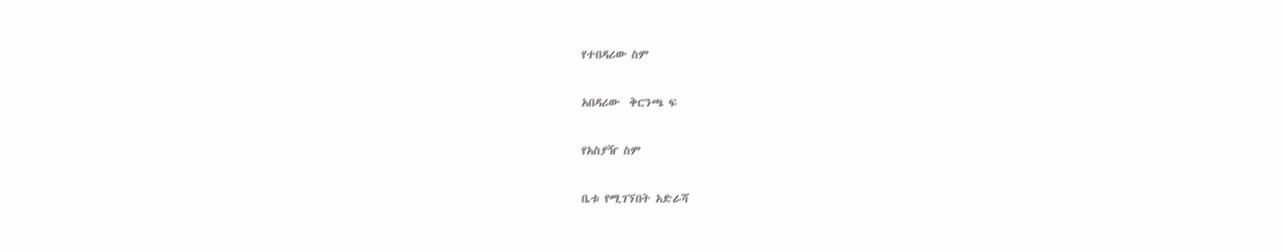የተበዳሪው ስም

አበዳሪው  ቅርንጫ ፍ

የአስያዥ ስም

ቤቱ የሚገኘበት አድራሻ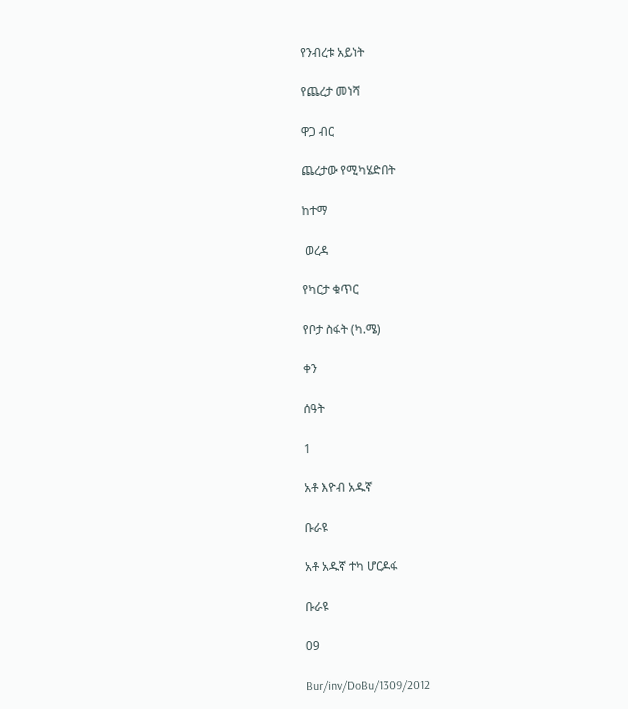የንብረቱ አይነት

የጨረታ መነሻ

ዋጋ ብር

ጨረታው የሚካሄድበት

ከተማ

 ወረዳ

የካርታ ቁጥር

የቦታ ስፋት (ካ.ሜ)

ቀን

ሰዓት

1

አቶ እዮብ አዱኛ

ቡራዩ

አቶ አዱኛ ተካ ሆርዶፋ

ቡራዩ

09

Bur/inv/DoBu/1309/2012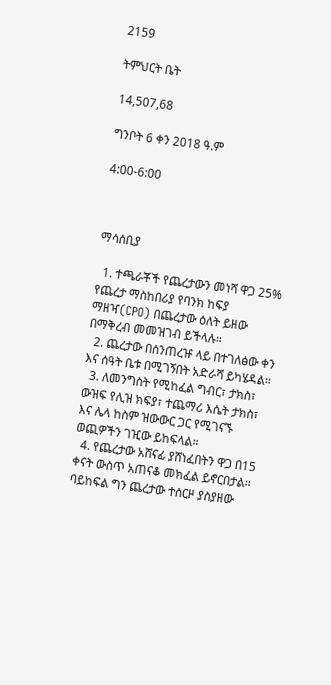2159

ትምህርት ቤት

14,507,68

ግንቦት 6 ቀን 2018 ዓ.ም

4:00-6:00



ማሳሰቢያ

  1. ተጫራቾች የጨረታውን መነሻ ዋጋ 25% የጨረታ ማስከበሪያ የባንክ ከፍያ ማዘዣ(CPO) በጨረታው ዕለት ይዘው በማቅረብ መመዝገብ ይችላሉ።
  2. ጨረታው በሰንጠረዡ ላይ በተገለፅው ቀን እና ሰዓት ቤቱ በሚገኝበት አድራሻ ይካሄዳል።
  3. ለመንግስት የሚከፈል ግብር፣ ታክስ፣ ውዝፍ የሊዝ ክፍያ፣ ተጨማሪ እሴት ታክስ፣ እና ሌላ ከስም ዝውውር ጋር የሚገናኙ ወጪዎችን ገዢው ይከፍላል።
  4. የጨረታው አሸናፊ ያሸነፈበትን ዋጋ በ15 ቀናት ውስጥ አጠናቆ መክፈል ይኖርበታል። ባይከፍል ግን ጨረታው ተሰርዞ ያስያዘው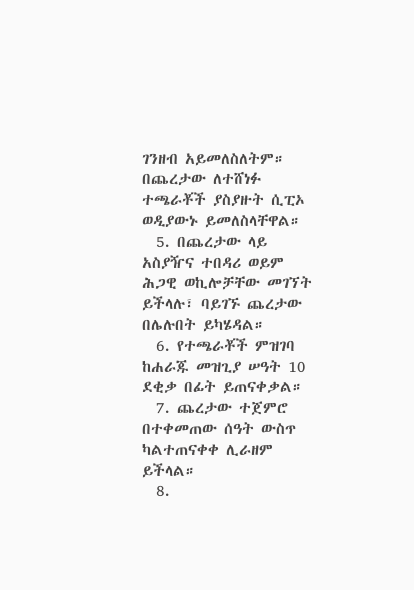ገንዘብ አይመለስለትም። በጨረታው ለተሸነፉ ተጫራቾች ያስያዙት ሲፒኦ ወዲያውኑ ይመለስላቸዋል።
  5. በጨረታው ላይ አስያዥና ተበዳሪ ወይም ሕጋዊ ወኪሎቻቸው መገኘት ይችላሉ፣ ባይገኙ ጨረታው በሌሉበት ይካሄዳል።
  6. የተጫራቾች ምዝገባ ከሐራጁ መዝጊያ ሠዓት 10 ደቂቃ በፊት ይጠናቀቃል።
  7. ጨረታው ተጀምሮ በተቀመጠው ሰዓት ውስጥ ካልተጠናቀቀ ሊራዘም ይችላል።
  8.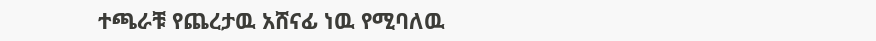ተጫራቹ የጨረታዉ አሸናፊ ነዉ የሚባለዉ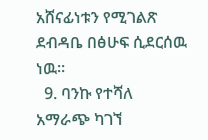አሸናፊነቱን የሚገልጽ ደብዳቤ በፅሁፍ ሲደርሰዉ ነዉ።
  9. ባንኩ የተሻለ አማራጭ ካገኘ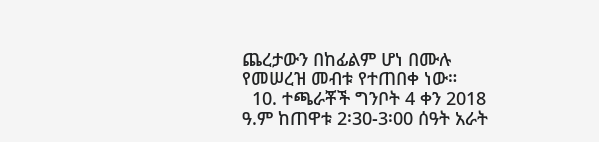ጨረታውን በከፊልም ሆነ በሙሉ የመሠረዝ መብቱ የተጠበቀ ነው።
  10. ተጫራቾች ግንቦት 4 ቀን 2018 ዓ.ም ከጠዋቱ 2፡30-3፡00 ሰዓት አራት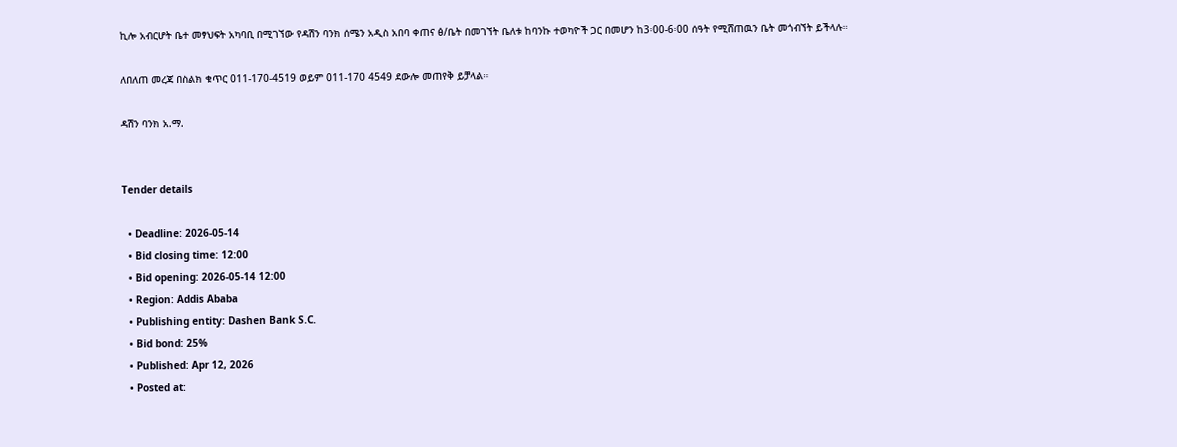ኪሎ አብርሆት ቤተ መፃህፍት አካባቢ በሚገኘው የዳሽን ባንክ ሰሜን አዲስ አበባ ቀጠና ፅ/ቤት በመገኘት ቤለቱ ከባንኩ ተወካዮች ጋር በመሆን ከ3፡00-6፡00 ሰዓት የሚሸጠዉን ቤት መጎብኘት ይችላሉ።

ለበለጠ መረጃ በስልክ ቁጥር 011-170-4519 ወይም 011-170 4549 ደውሎ መጠየቅ ይቻላል።

ዳሽን ባንክ አ.ማ.


Tender details

  • Deadline: 2026-05-14
  • Bid closing time: 12:00
  • Bid opening: 2026-05-14 12:00
  • Region: Addis Ababa
  • Publishing entity: Dashen Bank S.C.
  • Bid bond: 25%
  • Published: Apr 12, 2026
  • Posted at: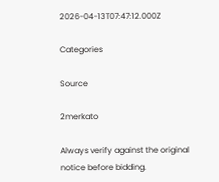2026-04-13T07:47:12.000Z

Categories

Source

2merkato

Always verify against the original notice before bidding.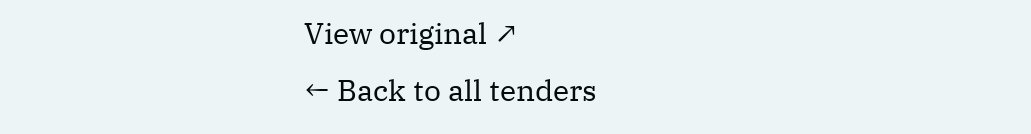View original ↗
← Back to all tenders